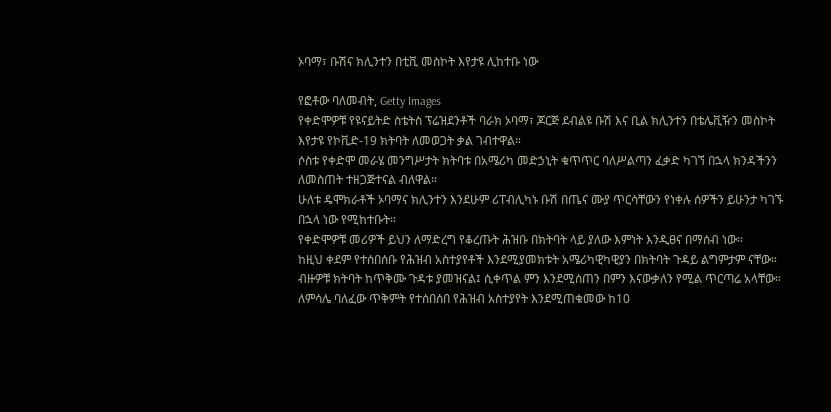ኦባማ፣ ቡሽና ክሊንተን በቲቪ መስኮት እየታዩ ሊከተቡ ነው

የፎቶው ባለመብት, Getty Images
የቀድሞዎቹ የዩናይትድ ስቴትስ ፕሬዝደንቶች ባራክ ኦባማ፣ ጆርጅ ደብልዩ ቡሽ እና ቢል ክሊንተን በቴሌቪዥን መስኮት እየታዩ የኮቪድ-19 ክትባት ለመወጋት ቃል ገብተዋል።
ሶስቱ የቀድሞ መራሄ መንግሥታት ክትባቱ በአሜሪካ መድኃኒት ቁጥጥር ባለሥልጣን ፈቃድ ካገኘ በኋላ ክንዳችንን ለመስጠት ተዘጋጅተናል ብለዋል።
ሁለቱ ዴሞክራቶች ኦባማና ክሊንተን እንደሁም ሪፐብሊካኑ ቡሽ በጤና ሙያ ጥርሳቸውን የነቀሉ ሰዎችን ይሁንታ ካገኙ በኋላ ነው የሚከተቡት።
የቀድሞዎቹ መሪዎች ይህን ለማድረግ የቆረጡት ሕዝቡ በክትባት ላይ ያለው እምነት እንዲፀና በማሰብ ነው።
ከዚህ ቀደም የተሰበሰቡ የሕዝብ አስተያየቶች እንደሚያመክቱት አሜሪካዊካዊያን በክትባት ጉዳይ ልግምታም ናቸው።
ብዙዎቹ ክትባት ከጥቅሙ ጉዳቱ ያመዝናል፤ ሲቀጥል ምን እንደሚሰጠን በምን እናውቃለን የሚል ጥርጣሬ አላቸው።
ለምሳሌ ባለፈው ጥቅምት የተሰበሰበ የሕዝብ አስተያየት እንደሚጠቁመው ከ10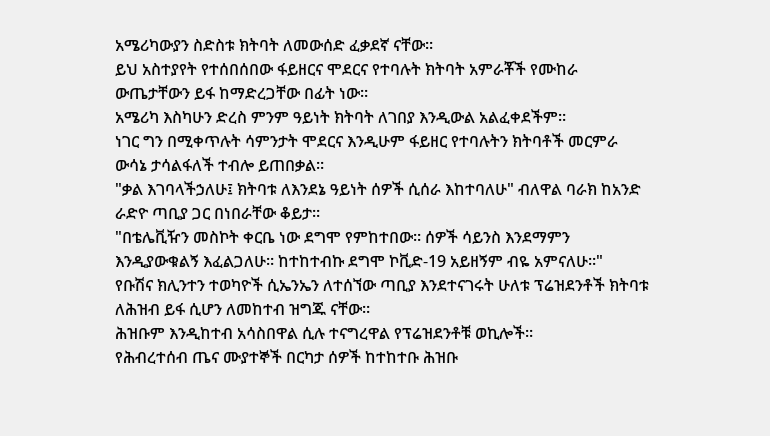አሜሪካውያን ስድስቱ ክትባት ለመውሰድ ፈቃደኛ ናቸው።
ይህ አስተያየት የተሰበሰበው ፋይዘርና ሞደርና የተባሉት ክትባት አምራቾች የሙከራ ውጤታቸውን ይፋ ከማድረጋቸው በፊት ነው።
አሜሪካ እስካሁን ድረስ ምንም ዓይነት ክትባት ለገበያ እንዲውል አልፈቀደችም።
ነገር ግን በሚቀጥሉት ሳምንታት ሞደርና እንዲሁም ፋይዘር የተባሉትን ክትባቶች መርምራ ውሳኔ ታሳልፋለች ተብሎ ይጠበቃል።
"ቃል እገባላችኃለሁ፤ ክትባቱ ለእንደኔ ዓይነት ሰዎች ሲሰራ እከተባለሁ" ብለዋል ባራክ ከአንድ ራድዮ ጣቢያ ጋር በነበራቸው ቆይታ።
"በቴሌቪዥን መስኮት ቀርቤ ነው ደግሞ የምከተበው። ሰዎች ሳይንስ እንደማምን እንዲያውቁልኝ እፈልጋለሁ። ከተከተብኩ ደግሞ ኮቪድ-19 አይዘኝም ብዬ አምናለሁ።"
የቡሽና ክሊንተን ተወካዮች ሲኤንኤን ለተሰኘው ጣቢያ እንደተናገሩት ሁለቱ ፕሬዝደንቶች ክትባቱ ለሕዝብ ይፋ ሲሆን ለመከተብ ዝግጁ ናቸው።
ሕዝቡም እንዲከተብ አሳስበዋል ሲሉ ተናግረዋል የፕሬዝደንቶቹ ወኪሎች።
የሕብረተሰብ ጤና ሙያተኞች በርካታ ሰዎች ከተከተቡ ሕዝቡ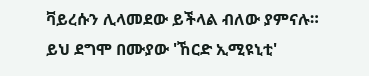ቫይረሱን ሊላመደው ይችላል ብለው ያምናሉ።
ይህ ደግሞ በሙያው 'ኸርድ ኢሚዩኒቲ'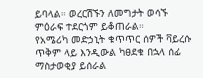ይባላል። ወረርሽኙን ለመግታት ወሳኙ ምዕራፍ ተደርጎም ይቆጠራል።
የአሜሪካ መድኃኒት ቁጥጥር ሰዎች ቫይረሱ ጥቅም ላይ እንዲውል ካፀደቁ በኋላ ሰፊ ማስታወቂያ ይሰራል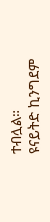ተብሏል።
ዩናይትድ ኪንግደም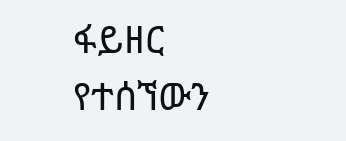ፋይዘር የተሰኘውን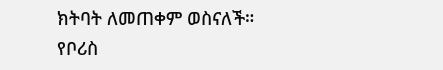ክትባት ለመጠቀም ወስናለች።
የቦሪስ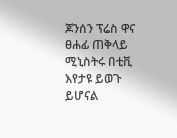ጆንሰን ፕሬስ ዋና ፀሐፊ ጠቅላይ ሚኒስትሩ በቲቪ እየታዩ ይወጉ ይሆናል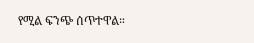የሚል ፍንጭ ሰጥተዋል።